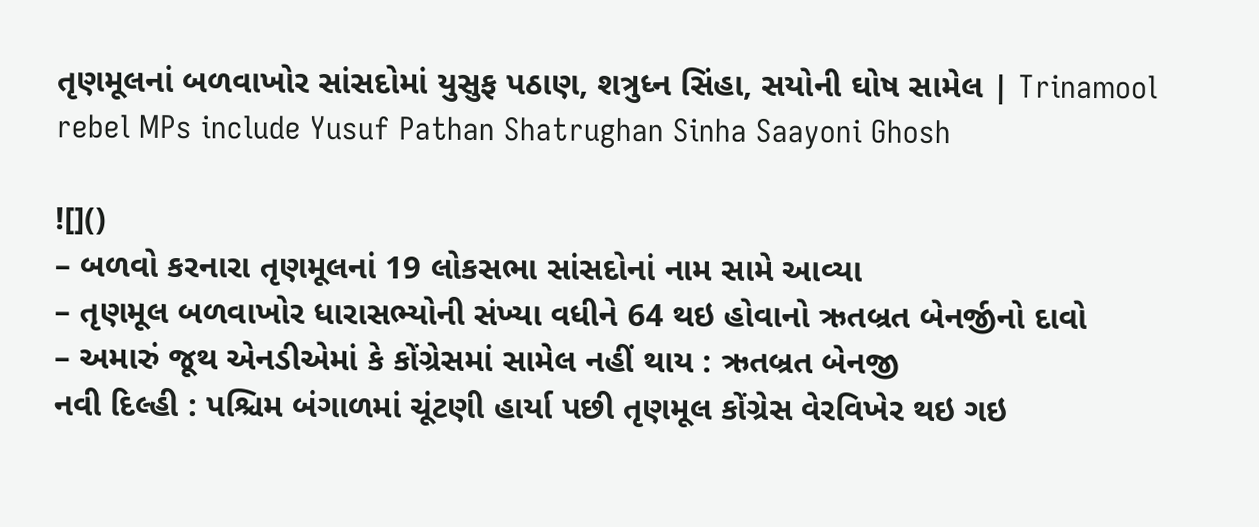તૃણમૂલનાં બળવાખોર સાંસદોમાં યુસુફ પઠાણ, શત્રુધ્ન સિંહા, સયોની ઘોષ સામેલ | Trinamool rebel MPs include Yusuf Pathan Shatrughan Sinha Saayoni Ghosh

![]()
– બળવો કરનારા તૃણમૂલનાં 19 લોકસભા સાંસદોનાં નામ સામે આવ્યા
– તૃણમૂલ બળવાખોર ધારાસભ્યોની સંખ્યા વધીને 64 થઇ હોવાનો ઋતબ્રત બેનર્જીનો દાવો
– અમારું જૂથ એનડીએમાં કે કોંગ્રેસમાં સામેલ નહીં થાય : ઋતબ્રત બેનજી
નવી દિલ્હી : પશ્ચિમ બંગાળમાં ચૂંટણી હાર્યા પછી તૃણમૂલ કોંગ્રેસ વેરવિખેર થઇ ગઇ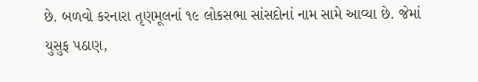છે. બળવો કરનારા તૃણમૂલનાં ૧૯ લોકસભા સાંસદોનાં નામ સામે આવ્યા છે. જેમાં યુસુફ પઠાણ,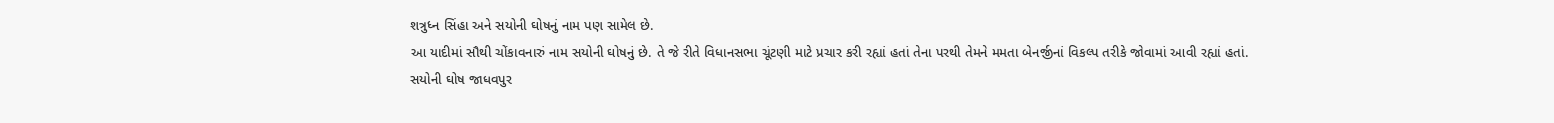શત્રુધ્ન સિંહા અને સયોની ઘોષનું નામ પણ સામેલ છે.
આ યાદીમાં સૌથી ચોંકાવનારું નામ સયોની ઘોષનું છે. તે જે રીતે વિધાનસભા ચૂંટણી માટે પ્રચાર કરી રહ્યાં હતાં તેના પરથી તેમને મમતા બેનર્જીનાં વિકલ્પ તરીકે જોવામાં આવી રહ્યાં હતાં.
સયોની ઘોષ જાધવપુર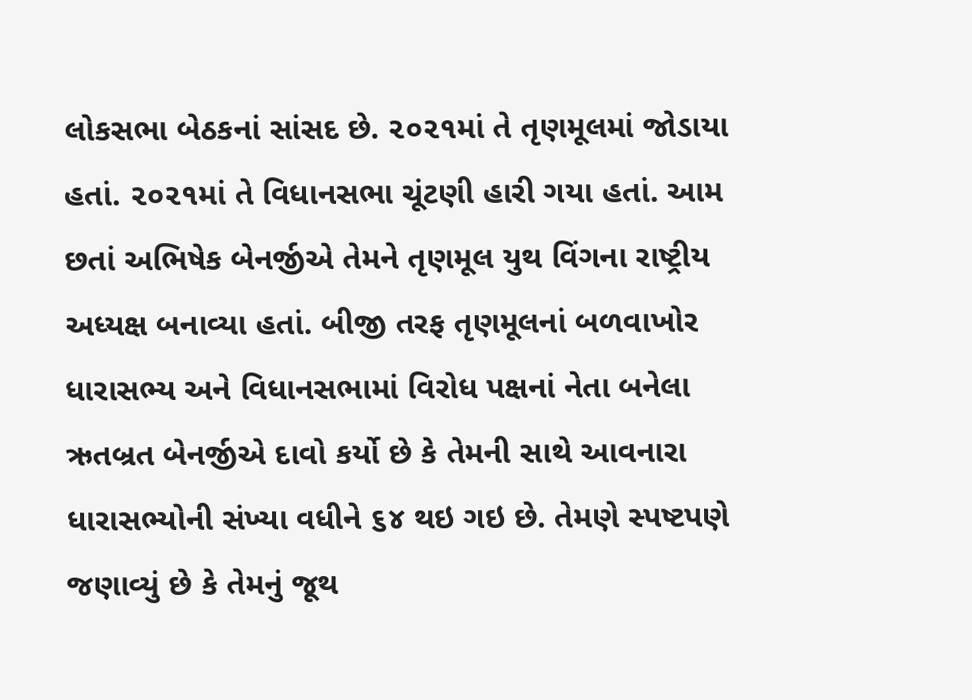લોકસભા બેઠકનાં સાંસદ છે. ૨૦૨૧માં તે તૃણમૂલમાં જોડાયા હતાં. ૨૦૨૧માં તે વિધાનસભા ચૂંટણી હારી ગયા હતાં. આમ છતાં અભિષેક બેનર્જીએ તેમને તૃણમૂલ યુથ વિંગના રાષ્ટ્રીય અધ્યક્ષ બનાવ્યા હતાં. બીજી તરફ તૃણમૂલનાં બળવાખોર ધારાસભ્ય અને વિધાનસભામાં વિરોધ પક્ષનાં નેતા બનેલા ઋતબ્રત બેનર્જીએ દાવો કર્યો છે કે તેમની સાથે આવનારા ધારાસભ્યોની સંખ્યા વધીને ૬૪ થઇ ગઇ છે. તેમણે સ્પષ્ટપણે જણાવ્યું છે કે તેમનું જૂથ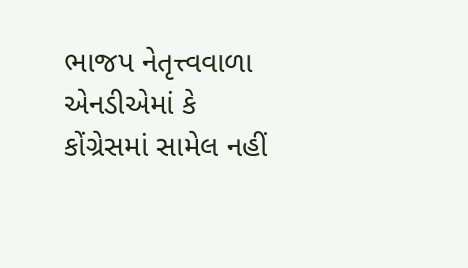ભાજપ નેતૃત્ત્વવાળા એનડીએમાં કે કોંગ્રેસમાં સામેલ નહીં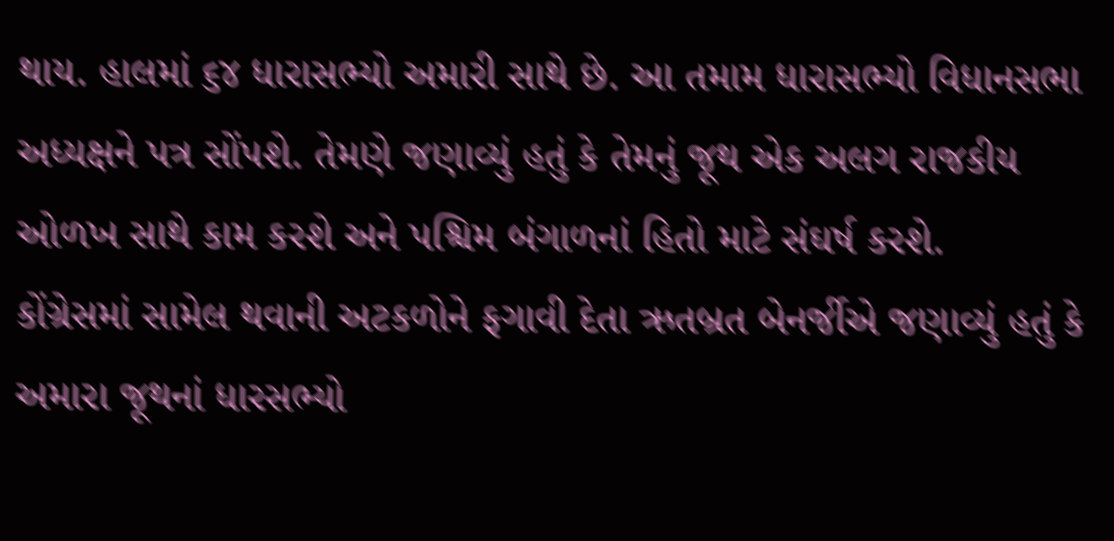થાય. હાલમાં ૬૪ ધારાસભ્યો અમારી સાથે છે. આ તમામ ધારાસભ્યો વિધાનસભા અધ્યક્ષને પત્ર સોંપશે. તેમણે જણાવ્યું હતું કે તેમનું જૂથ એક અલગ રાજકીય ઓળખ સાથે કામ કરશે અને પશ્ચિમ બંગાળનાં હિતો માટે સંઘર્ષ કરશે.
કોંગ્રેસમાં સામેલ થવાની અટકળોને ફગાવી દેતા ઋતબ્રત બેનર્જીએ જણાવ્યું હતું કે અમારા જૂથનાં ધારસભ્યો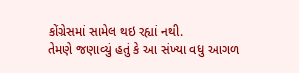કોંગ્રેસમાં સામેલ થઇ રહ્યાં નથી.
તેમણે જણાવ્યું હતું કે આ સંખ્યા વધુ આગળ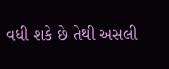વધી શકે છે તેથી અસલી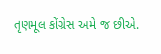તૃણમૂલ કોંગ્રેસ અમે જ છીએ.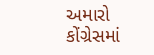અમારો કોંગ્રેસમાં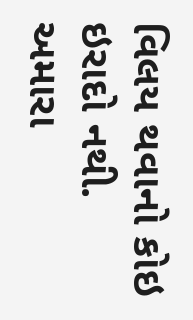વિલય થવાનો કોઇ ઇરાદો નથી. અમારા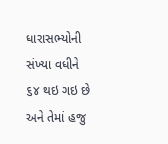ધારાસભ્યોની સંખ્યા વધીને ૬૪ થઇ ગઇ છે અને તેમાં હજુ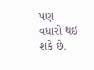પણ વધારો થઇ શકે છે.